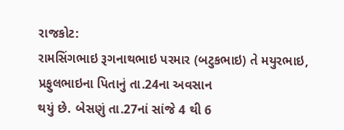રાજકોટ:
રામસિંગભાઇ રૂગનાથભાઇ પરમાર (બટુકભાઇ) તે મયુરભાઇ, પ્રફુલભાઇના પિતાનું તા.24ના અવસાન
થયું છે. બેસણું તા.27નાં સાંજે 4 થી 6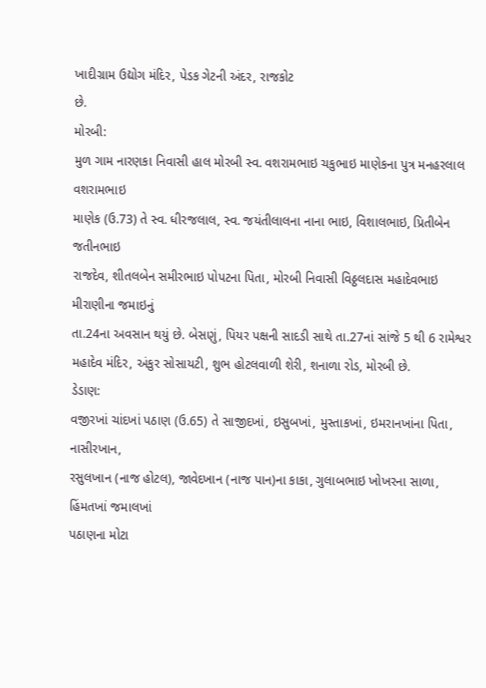ખાદીગ્રામ ઉદ્યોગ મંદિર, પેડક ગેટની અંદર, રાજકોટ
છે.
મોરબી:
મુળ ગામ નારણકા નિવાસી હાલ મોરબી સ્વ. વશરામભાઇ ચકુભાઇ માણેકના પુત્ર મનહરલાલ વશરામભાઇ
માણેક (ઉ.73) તે સ્વ. ધીરજલાલ, સ્વ. જયંતીલાલના નાના ભાઇ, વિશાલભાઇ, પ્રિતીબેન જતીનભાઇ
રાજદેવ, શીતલબેન સમીરભાઇ પોપટના પિતા, મોરબી નિવાસી વિઠ્ઠલદાસ મહાદેવભાઇ મીરાણીના જમાઇનું
તા.24ના અવસાન થયું છે. બેસણું, પિયર પક્ષની સાદડી સાથે તા.27નાં સાંજે 5 થી 6 રામેશ્વર
મહાદેવ મંદિર, અંકુર સોસાયટી, શુભ હોટલવાળી શેરી, શનાળા રોડ, મોરબી છે.
ડેડાણ:
વજીરખાં ચાંદખાં પઠાણ (ઉ.65) તે સાજીદખાં, ઇસુબખાં, મુસ્તાકખાં, ઇમરાનખાંના પિતા, નાસીરખાન,
રસુલખાન (નાજ હોટલ), જાવેદખાન (નાજ પાન)ના કાકા, ગુલાબભાઇ ખોખરના સાળા, હિંમતખાં જમાલખાં
પઠાણના મોટા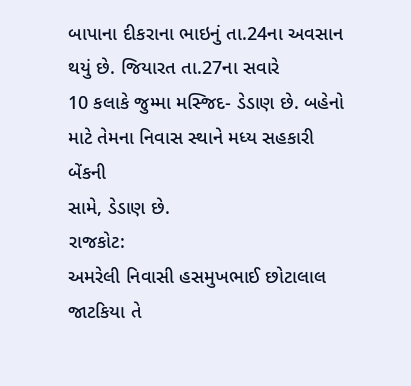બાપાના દીકરાના ભાઇનું તા.24ના અવસાન થયું છે. જિયારત તા.27ના સવારે
10 કલાકે જુમ્મા મસ્જિદ- ડેડાણ છે. બહેનો માટે તેમના નિવાસ સ્થાને મધ્ય સહકારી બેંકની
સામે, ડેડાણ છે.
રાજકોટ:
અમરેલી નિવાસી હસમુખભાઈ છોટાલાલ જાટકિયા તે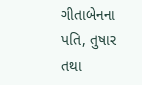ગીતાબેનના પતિ, તુષાર તથા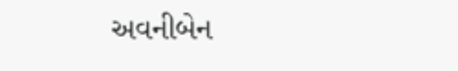અવનીબેન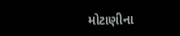મોટાણીના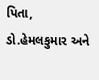પિતા, ડો.હેમલકુમાર અને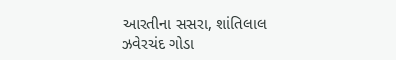આરતીના સસરા, શાંતિલાલ ઝવેરચંદ ગોડા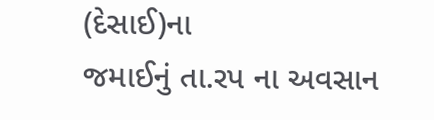(દેસાઈ)ના
જમાઈનું તા.રપ ના અવસાન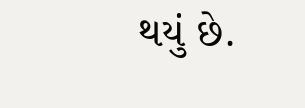થયું છે.